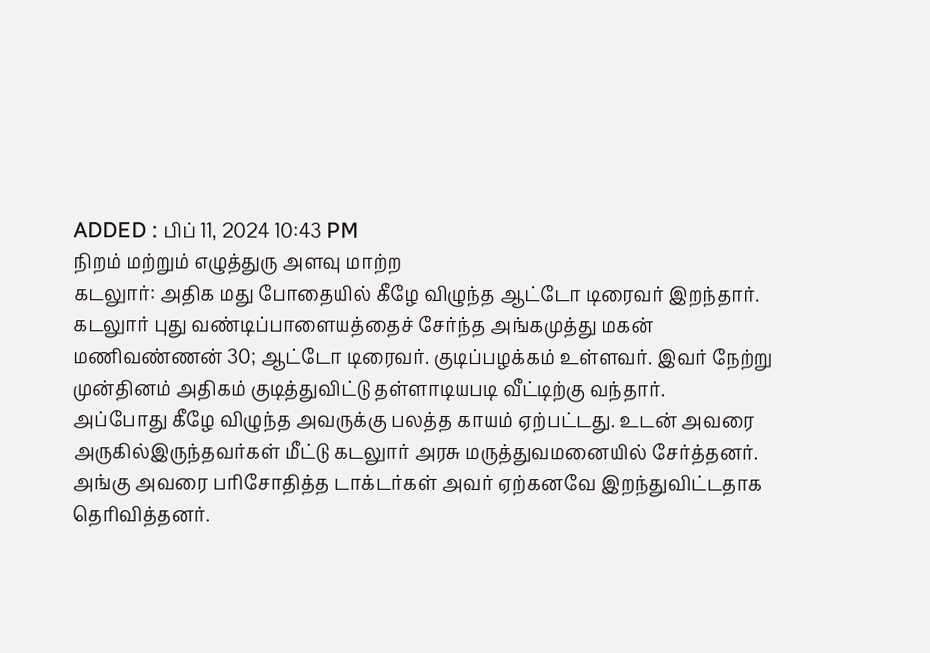ADDED : பிப் 11, 2024 10:43 PM
நிறம் மற்றும் எழுத்துரு அளவு மாற்ற
கடலுார்: அதிக மது போதையில் கீழே விழுந்த ஆட்டோ டிரைவர் இறந்தார்.
கடலுார் புது வண்டிப்பாளையத்தைச் சேர்ந்த அங்கமுத்து மகன் மணிவண்ணன் 30; ஆட்டோ டிரைவர். குடிப்பழக்கம் உள்ளவர். இவர் நேற்று முன்தினம் அதிகம் குடித்துவிட்டு தள்ளாடியபடி வீட்டிற்கு வந்தார்.
அப்போது கீழே விழுந்த அவருக்கு பலத்த காயம் ஏற்பட்டது. உடன் அவரை அருகில்இருந்தவர்கள் மீட்டு கடலுார் அரசு மருத்துவமனையில் சேர்த்தனர். அங்கு அவரை பரிசோதித்த டாக்டர்கள் அவர் ஏற்கனவே இறந்துவிட்டதாக தெரிவித்தனர்.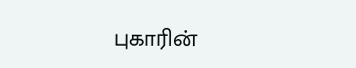புகாரின்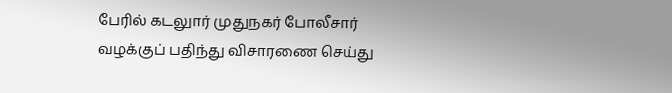பேரில் கடலுார் முதுநகர் போலீசார் வழக்குப் பதிந்து விசாரணை செய்து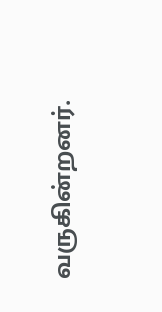வருகின்றனர்.